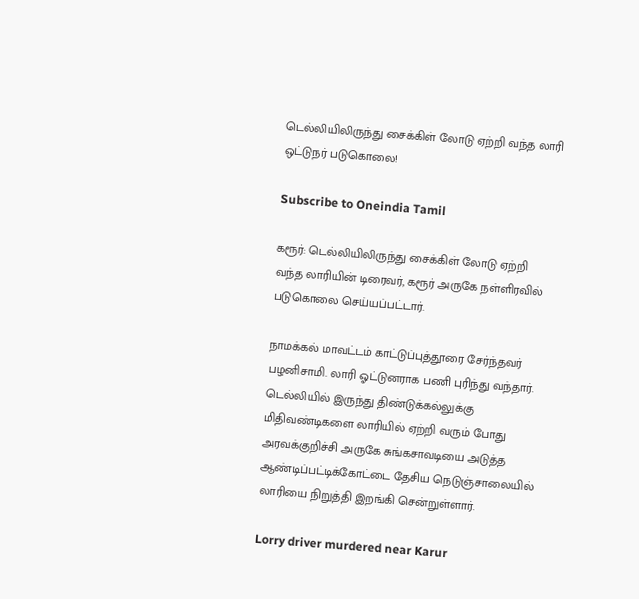டெல்லியிலிருந்து சைக்கிள் லோடு ஏற்றி வந்த லாரி ஒட்டுநர் படுகொலை!

Subscribe to Oneindia Tamil

கரூர்: டெல்லியிலிருந்து சைக்கிள் லோடு ஏற்றி வந்த லாரியின் டிரைவர், கரூர் அருகே நள்ளிரவில் படுகொலை செய்யப்பட்டார்.

நாமக்கல் மாவட்டம் காட்டுப்புத்தூரை சேர்ந்தவர் பழனிசாமி. லாரி ஓட்டுனராக பணி புரிந்து வந்தார். டெல்லியில் இருந்து திண்டுக்கல்லுக்கு மிதிவண்டிகளை லாரியில் ஏற்றி வரும் போது அரவக்குறிச்சி அருகே சுங்கசாவடியை அடுத்த ஆண்டிப்பட்டிக்கோட்டை தேசிய நெடுஞ்சாலையில் லாரியை நிறுத்தி இறங்கி சென்றுள்ளார்.

Lorry driver murdered near Karur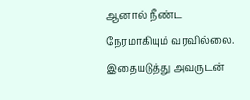ஆனால் நீண்ட நேரமாகியும் வரவில்லை. இதையடுத்து அவருடன்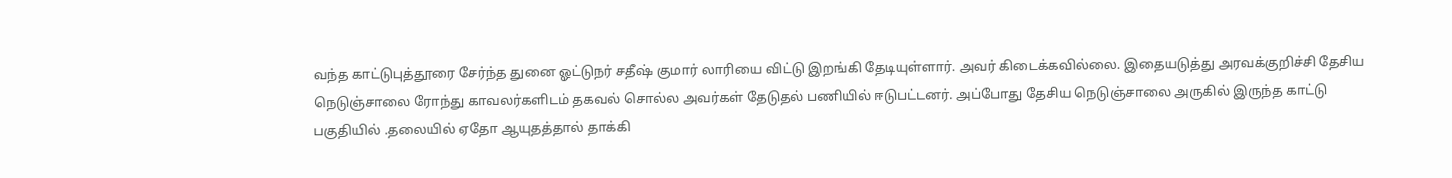வந்த காட்டுபுத்தூரை சேர்ந்த துனை ஓட்டுநர் சதீஷ் குமார் லாரியை விட்டு இறங்கி தேடியுள்ளார். அவர் கிடைக்கவில்லை. இதையடுத்து அரவக்குறிச்சி தேசிய நெடுஞ்சாலை ரோந்து காவலர்களிடம் தகவல் சொல்ல அவர்கள் தேடுதல் பணியில் ஈடுபட்டனர். அப்போது தேசிய நெடுஞ்சாலை அருகில் இருந்த காட்டு பகுதியில் .தலையில் ஏதோ ஆயுதத்தால் தாக்கி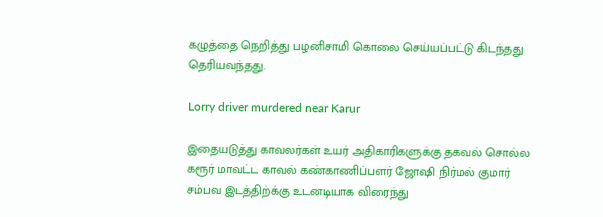கழுத்தை நெறித்து பழனிசாமி கொலை செய்யப்பட்டு கிடந்தது தெரியவந்தது.

Lorry driver murdered near Karur

இதையடுத்து காவலர்கள் உயர் அதிகாரிகளுக்கு தகவல் சொல்ல கரூர் மாவட்ட காவல் கண்காணிப்பளர் ஜோஷி நிர்மல் குமார் சம்பவ இடத்திற்க்கு உடனடியாக விரைந்து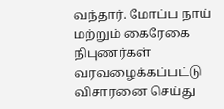வந்தார். மோப்ப நாய் மற்றும் கைரேகை நிபுணர்கள் வரவழைக்கப்பட்டு விசாரனை செய்து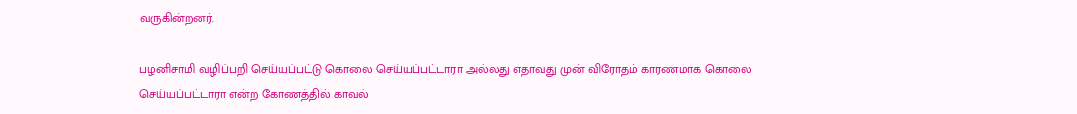வருகின்றனர்.

பழனிசாமி வழிப்பறி செய்யப்பட்டு கொலை செய்யப்பட்டாரா அல்லது எதாவது முன் விரோதம் காரணமாக கொலை செய்யப்பட்டாரா என்ற கோணத்தில் காவல்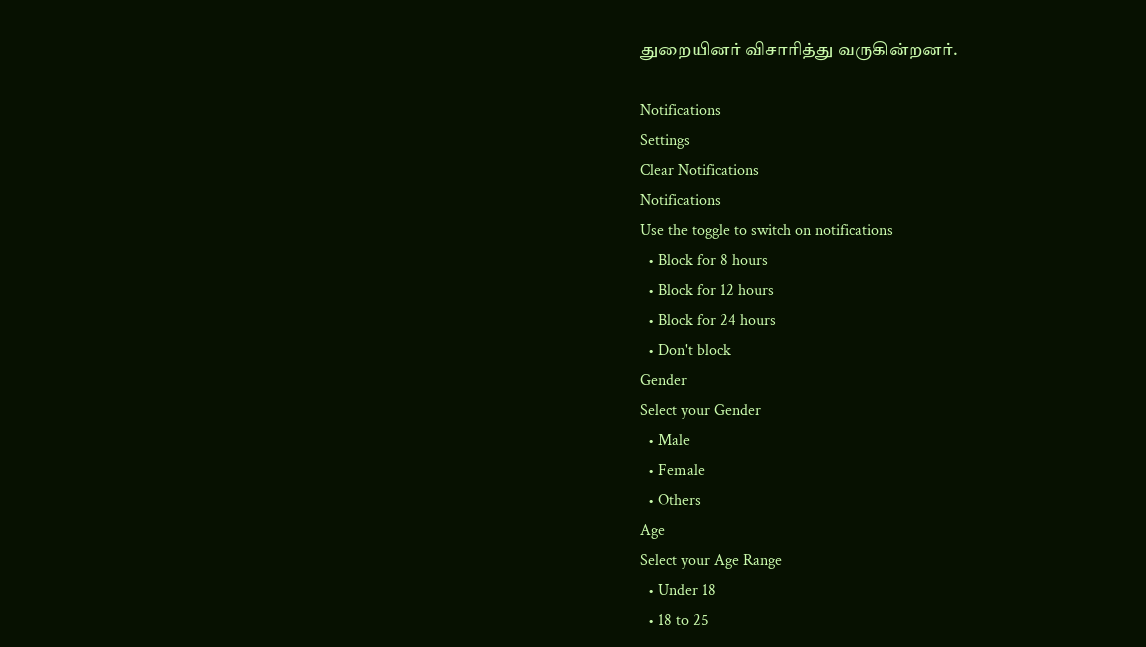துறையினர் விசாரித்து வருகின்றனர்.

Notifications
Settings
Clear Notifications
Notifications
Use the toggle to switch on notifications
  • Block for 8 hours
  • Block for 12 hours
  • Block for 24 hours
  • Don't block
Gender
Select your Gender
  • Male
  • Female
  • Others
Age
Select your Age Range
  • Under 18
  • 18 to 25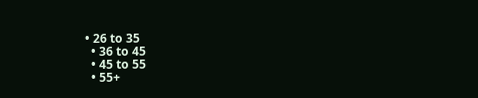• 26 to 35
  • 36 to 45
  • 45 to 55
  • 55+